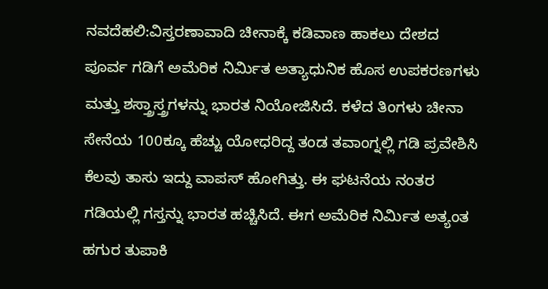ನವದೆಹಲಿ:ವಿಸ್ತರಣಾವಾದಿ ಚೀನಾಕ್ಕೆ ಕಡಿವಾಣ ಹಾಕಲು ದೇಶದ ಪೂರ್ವ ಗಡಿಗೆ ಅಮೆರಿಕ ನಿರ್ವಿುತ ಅತ್ಯಾಧುನಿಕ ಹೊಸ ಉಪಕರಣಗಳು ಮತ್ತು ಶಸ್ತ್ರಾಸ್ತ್ರಗಳನ್ನು ಭಾರತ ನಿಯೋಜಿಸಿದೆ. ಕಳೆದ ತಿಂಗಳು ಚೀನಾ ಸೇನೆಯ 100ಕ್ಕೂ ಹೆಚ್ಚು ಯೋಧರಿದ್ದ ತಂಡ ತವಾಂಗ್ನಲ್ಲಿ ಗಡಿ ಪ್ರವೇಶಿಸಿ ಕೆಲವು ತಾಸು ಇದ್ದು ವಾಪಸ್ ಹೋಗಿತ್ತು. ಈ ಘಟನೆಯ ನಂತರ ಗಡಿಯಲ್ಲಿ ಗಸ್ತನ್ನು ಭಾರತ ಹಚ್ಚಿಸಿದೆ. ಈಗ ಅಮೆರಿಕ ನಿರ್ವಿುತ ಅತ್ಯಂತ ಹಗುರ ತುಪಾಕಿ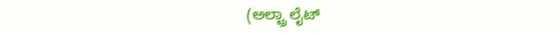(ಅಲ್ಟ್ರಾ ಲೈಟ್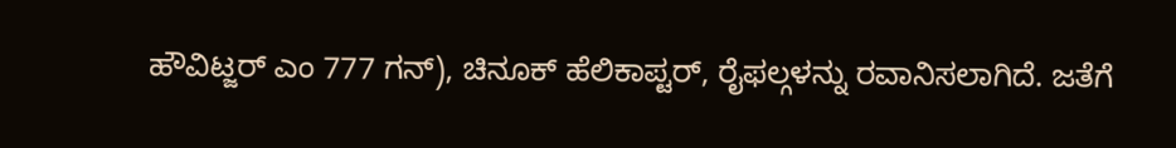ಹೌವಿಟ್ಜರ್ ಎಂ 777 ಗನ್), ಚಿನೂಕ್ ಹೆಲಿಕಾಪ್ಟರ್, ರೈಫಲ್ಗಳನ್ನು ರವಾನಿಸಲಾಗಿದೆ. ಜತೆಗೆ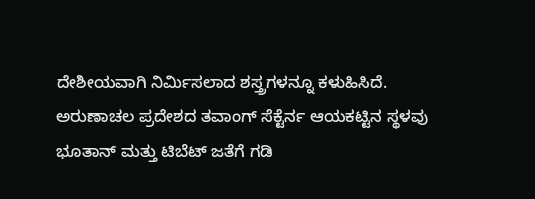ದೇಶೀಯವಾಗಿ ನಿರ್ವಿುಸಲಾದ ಶಸ್ತ್ರಗಳನ್ನೂ ಕಳುಹಿಸಿದೆ.
ಅರುಣಾಚಲ ಪ್ರದೇಶದ ತವಾಂಗ್ ಸೆಕ್ಟೆರ್ನ ಆಯಕಟ್ಟಿನ ಸ್ಥಳವು ಭೂತಾನ್ ಮತ್ತು ಟಿಬೆಟ್ ಜತೆಗೆ ಗಡಿ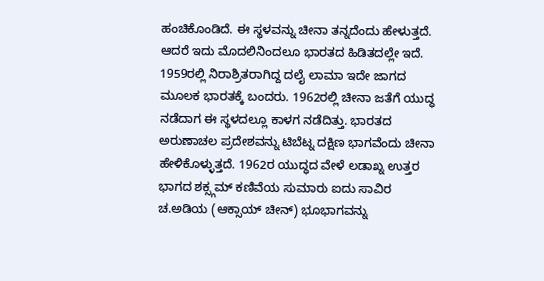ಹಂಚಿಕೊಂಡಿದೆ. ಈ ಸ್ಥಳವನ್ನು ಚೀನಾ ತನ್ನದೆಂದು ಹೇಳುತ್ತದೆ. ಆದರೆ ಇದು ಮೊದಲಿನಿಂದಲೂ ಭಾರತದ ಹಿಡಿತದಲ್ಲೇ ಇದೆ. 1959ರಲ್ಲಿ ನಿರಾಶ್ರಿತರಾಗಿದ್ದ ದಲೈ ಲಾಮಾ ಇದೇ ಜಾಗದ ಮೂಲಕ ಭಾರತಕ್ಕೆ ಬಂದರು. 1962ರಲ್ಲಿ ಚೀನಾ ಜತೆಗೆ ಯುದ್ಧ ನಡೆದಾಗ ಈ ಸ್ಥಳದಲ್ಲೂ ಕಾಳಗ ನಡೆದಿತ್ತು. ಭಾರತದ ಅರುಣಾಚಲ ಪ್ರದೇಶವನ್ನು ಟಿಬೆಟ್ನ ದಕ್ಷಿಣ ಭಾಗವೆಂದು ಚೀನಾ ಹೇಳಿಕೊಳ್ಳುತ್ತದೆ. 1962ರ ಯುದ್ಧದ ವೇಳೆ ಲಡಾಖ್ನ ಉತ್ತರ ಭಾಗದ ಶಕ್ಸ್ಗಮ್ ಕಣಿವೆಯ ಸುಮಾರು ಐದು ಸಾವಿರ ಚ.ಅಡಿಯ (ಆಕ್ಸಾಯ್ ಚೀನ್) ಭೂಭಾಗವನ್ನು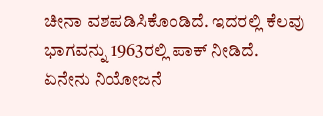ಚೀನಾ ವಶಪಡಿಸಿಕೊಂಡಿದೆ. ಇದರಲ್ಲಿ ಕೆಲವು ಭಾಗವನ್ನು 1963ರಲ್ಲಿ ಪಾಕ್ ನೀಡಿದೆ.
ಏನೇನು ನಿಯೋಜನೆ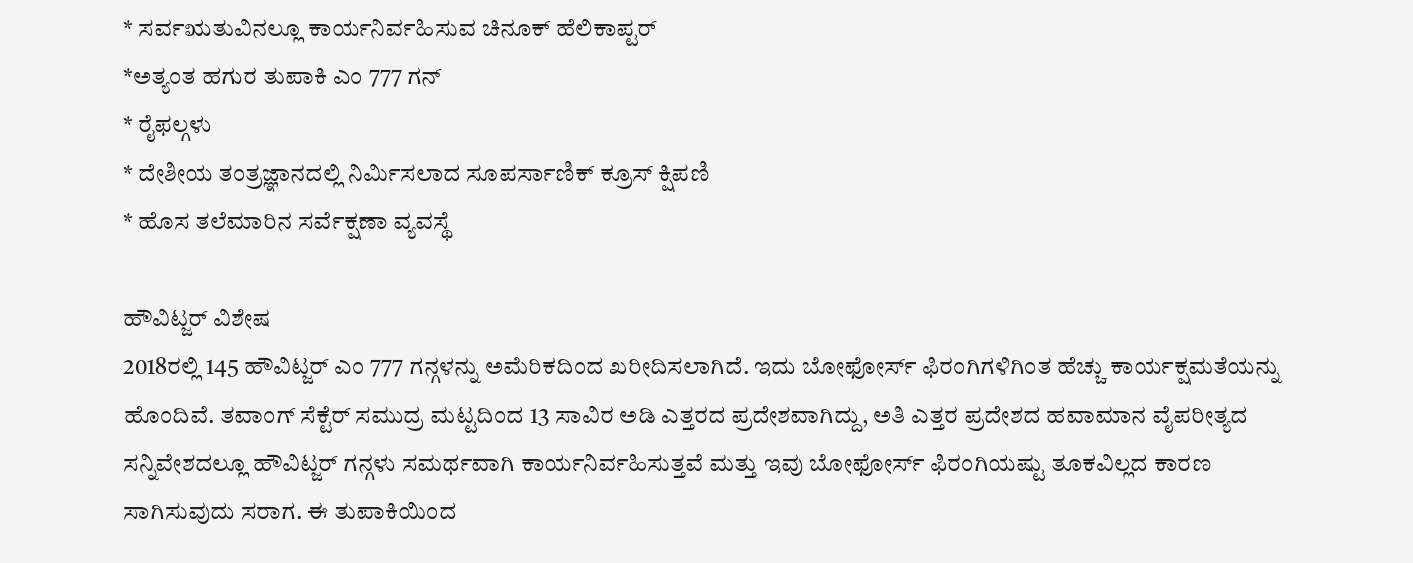* ಸರ್ವಋತುವಿನಲ್ಲೂ ಕಾರ್ಯನಿರ್ವಹಿಸುವ ಚಿನೂಕ್ ಹೆಲಿಕಾಪ್ಟರ್
*ಅತ್ಯಂತ ಹಗುರ ತುಪಾಕಿ ಎಂ 777 ಗನ್
* ರೈಫಲ್ಗಳು
* ದೇಶೀಯ ತಂತ್ರಜ್ಞಾನದಲ್ಲಿ ನಿರ್ವಿುಸಲಾದ ಸೂಪರ್ಸಾಣಿಕ್ ಕ್ರೂಸ್ ಕ್ಷಿಪಣಿ
* ಹೊಸ ತಲೆಮಾರಿನ ಸರ್ವೆಕ್ಷಣಾ ವ್ಯವಸ್ಥೆ

ಹೌವಿಟ್ಜರ್ ವಿಶೇಷ
2018ರಲ್ಲಿ 145 ಹೌವಿಟ್ಜರ್ ಎಂ 777 ಗನ್ಗಳನ್ನು ಅಮೆರಿಕದಿಂದ ಖರೀದಿಸಲಾಗಿದೆ. ಇದು ಬೋಫೋರ್ಸ್ ಫಿರಂಗಿಗಳಿಗಿಂತ ಹೆಚ್ಚು ಕಾರ್ಯಕ್ಷಮತೆಯನ್ನು ಹೊಂದಿವೆ. ತವಾಂಗ್ ಸೆಕ್ಟೆರ್ ಸಮುದ್ರ ಮಟ್ಟದಿಂದ 13 ಸಾವಿರ ಅಡಿ ಎತ್ತರದ ಪ್ರದೇಶವಾಗಿದ್ದು, ಅತಿ ಎತ್ತರ ಪ್ರದೇಶದ ಹವಾಮಾನ ವೈಪರೀತ್ಯದ ಸನ್ನಿವೇಶದಲ್ಲೂ ಹೌವಿಟ್ಜರ್ ಗನ್ಗಳು ಸಮರ್ಥವಾಗಿ ಕಾರ್ಯನಿರ್ವಹಿಸುತ್ತವೆ ಮತ್ತು ಇವು ಬೋಫೋರ್ಸ್ ಫಿರಂಗಿಯಷ್ಟು ತೂಕವಿಲ್ಲದ ಕಾರಣ ಸಾಗಿಸುವುದು ಸರಾಗ. ಈ ತುಪಾಕಿಯಿಂದ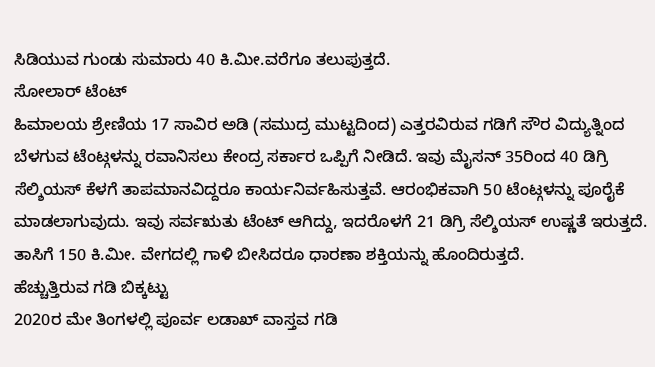ಸಿಡಿಯುವ ಗುಂಡು ಸುಮಾರು 40 ಕಿ.ಮೀ.ವರೆಗೂ ತಲುಪುತ್ತದೆ.
ಸೋಲಾರ್ ಟೆಂಟ್
ಹಿಮಾಲಯ ಶ್ರೇಣಿಯ 17 ಸಾವಿರ ಅಡಿ (ಸಮುದ್ರ ಮುಟ್ಟದಿಂದ) ಎತ್ತರವಿರುವ ಗಡಿಗೆ ಸೌರ ವಿದ್ಯುತ್ನಿಂದ ಬೆಳಗುವ ಟೆಂಟ್ಗಳನ್ನು ರವಾನಿಸಲು ಕೇಂದ್ರ ಸರ್ಕಾರ ಒಪ್ಪಿಗೆ ನೀಡಿದೆ. ಇವು ಮೈಸನ್ 35ರಿಂದ 40 ಡಿಗ್ರಿ ಸೆಲ್ಶಿಯಸ್ ಕೆಳಗೆ ತಾಪಮಾನವಿದ್ದರೂ ಕಾರ್ಯನಿರ್ವಹಿಸುತ್ತವೆ. ಆರಂಭಿಕವಾಗಿ 50 ಟೆಂಟ್ಗಳನ್ನು ಪೂರೈಕೆ ಮಾಡಲಾಗುವುದು. ಇವು ಸರ್ವಋತು ಟೆಂಟ್ ಆಗಿದ್ದು, ಇದರೊಳಗೆ 21 ಡಿಗ್ರಿ ಸೆಲ್ಶಿಯಸ್ ಉಷ್ಣತೆ ಇರುತ್ತದೆ. ತಾಸಿಗೆ 150 ಕಿ.ಮೀ. ವೇಗದಲ್ಲಿ ಗಾಳಿ ಬೀಸಿದರೂ ಧಾರಣಾ ಶಕ್ತಿಯನ್ನು ಹೊಂದಿರುತ್ತದೆ.
ಹೆಚ್ಚುತ್ತಿರುವ ಗಡಿ ಬಿಕ್ಕಟ್ಟು
2020ರ ಮೇ ತಿಂಗಳಲ್ಲಿ ಪೂರ್ವ ಲಡಾಖ್ ವಾಸ್ತವ ಗಡಿ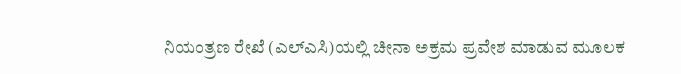ನಿಯಂತ್ರಣ ರೇಖೆ (ಎಲ್ಎಸಿ)ಯಲ್ಲಿ ಚೀನಾ ಅಕ್ರಮ ಪ್ರವೇಶ ಮಾಡುವ ಮೂಲಕ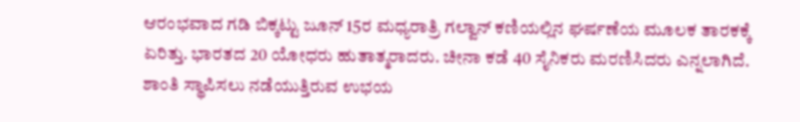ಆರಂಭವಾದ ಗಡಿ ಬಿಕ್ಕಟ್ಟು ಜೂನ್ 15ರ ಮಧ್ಯರಾತ್ರಿ ಗಲ್ವಾನ್ ಕಣಿಯಲ್ಲಿನ ಘರ್ಷಣೆಯ ಮೂಲಕ ತಾರಕಕ್ಕೆ ಏರಿತ್ತು. ಭಾರತದ 20 ಯೋಧರು ಹುತಾತ್ಮರಾದರು. ಚೀನಾ ಕಡೆ 40 ಸೈನಿಕರು ಮರಣಿಸಿದರು ಎನ್ನಲಾಗಿದೆ. ಶಾಂತಿ ಸ್ಥಾಪಿಸಲು ನಡೆಯುತ್ತಿರುವ ಉಭಯ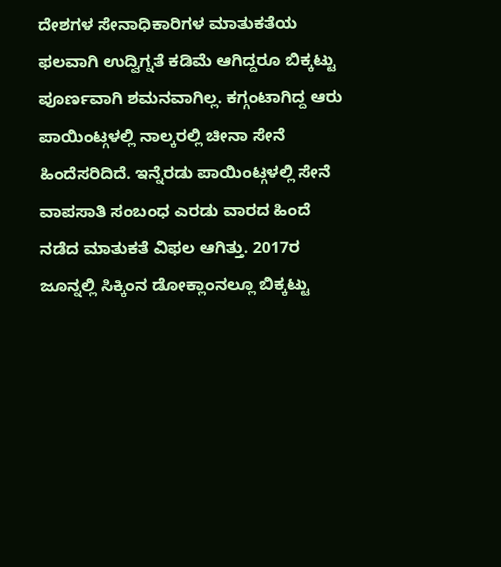ದೇಶಗಳ ಸೇನಾಧಿಕಾರಿಗಳ ಮಾತುಕತೆಯ ಫಲವಾಗಿ ಉದ್ವಿಗ್ನತೆ ಕಡಿಮೆ ಆಗಿದ್ದರೂ ಬಿಕ್ಕಟ್ಟು ಪೂರ್ಣವಾಗಿ ಶಮನವಾಗಿಲ್ಲ. ಕಗ್ಗಂಟಾಗಿದ್ದ ಆರು ಪಾಯಿಂಟ್ಗಳಲ್ಲಿ ನಾಲ್ಕರಲ್ಲಿ ಚೀನಾ ಸೇನೆ ಹಿಂದೆಸರಿದಿದೆ. ಇನ್ನೆರಡು ಪಾಯಿಂಟ್ಗಳಲ್ಲಿ ಸೇನೆ ವಾಪಸಾತಿ ಸಂಬಂಧ ಎರಡು ವಾರದ ಹಿಂದೆ ನಡೆದ ಮಾತುಕತೆ ವಿಫಲ ಆಗಿತ್ತು. 2017ರ ಜೂನ್ನಲ್ಲಿ ಸಿಕ್ಕಿಂನ ಡೋಕ್ಲಾಂನಲ್ಲೂ ಬಿಕ್ಕಟ್ಟು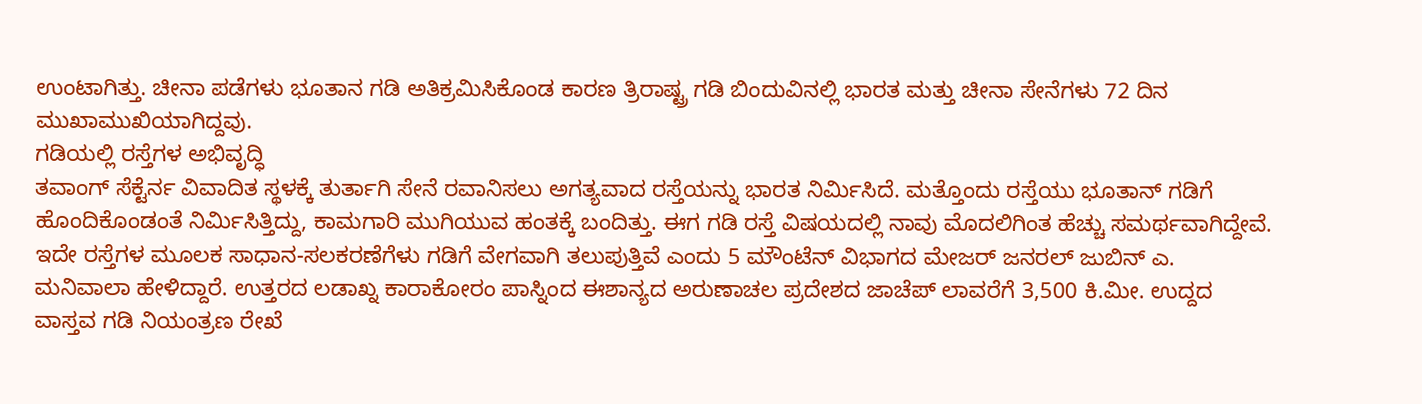ಉಂಟಾಗಿತ್ತು. ಚೀನಾ ಪಡೆಗಳು ಭೂತಾನ ಗಡಿ ಅತಿಕ್ರಮಿಸಿಕೊಂಡ ಕಾರಣ ತ್ರಿರಾಷ್ಟ್ರ ಗಡಿ ಬಿಂದುವಿನಲ್ಲಿ ಭಾರತ ಮತ್ತು ಚೀನಾ ಸೇನೆಗಳು 72 ದಿನ ಮುಖಾಮುಖಿಯಾಗಿದ್ದವು.
ಗಡಿಯಲ್ಲಿ ರಸ್ತೆಗಳ ಅಭಿವೃದ್ಧಿ
ತವಾಂಗ್ ಸೆಕ್ಟೆರ್ನ ವಿವಾದಿತ ಸ್ಥಳಕ್ಕೆ ತುರ್ತಾಗಿ ಸೇನೆ ರವಾನಿಸಲು ಅಗತ್ಯವಾದ ರಸ್ತೆಯನ್ನು ಭಾರತ ನಿರ್ವಿುಸಿದೆ. ಮತ್ತೊಂದು ರಸ್ತೆಯು ಭೂತಾನ್ ಗಡಿಗೆ ಹೊಂದಿಕೊಂಡಂತೆ ನಿರ್ವಿುಸಿತ್ತಿದ್ದು, ಕಾಮಗಾರಿ ಮುಗಿಯುವ ಹಂತಕ್ಕೆ ಬಂದಿತ್ತು. ಈಗ ಗಡಿ ರಸ್ತೆ ವಿಷಯದಲ್ಲಿ ನಾವು ಮೊದಲಿಗಿಂತ ಹೆಚ್ಚು ಸಮರ್ಥವಾಗಿದ್ದೇವೆ. ಇದೇ ರಸ್ತೆಗಳ ಮೂಲಕ ಸಾಧಾನ-ಸಲಕರಣೆಗೆಳು ಗಡಿಗೆ ವೇಗವಾಗಿ ತಲುಪುತ್ತಿವೆ ಎಂದು 5 ಮೌಂಟೆನ್ ವಿಭಾಗದ ಮೇಜರ್ ಜನರಲ್ ಜುಬಿನ್ ಎ. ಮನಿವಾಲಾ ಹೇಳಿದ್ದಾರೆ. ಉತ್ತರದ ಲಡಾಖ್ನ ಕಾರಾಕೋರಂ ಪಾಸ್ನಿಂದ ಈಶಾನ್ಯದ ಅರುಣಾಚಲ ಪ್ರದೇಶದ ಜಾಚೆಪ್ ಲಾವರೆಗೆ 3,500 ಕಿ.ಮೀ. ಉದ್ದದ ವಾಸ್ತವ ಗಡಿ ನಿಯಂತ್ರಣ ರೇಖೆ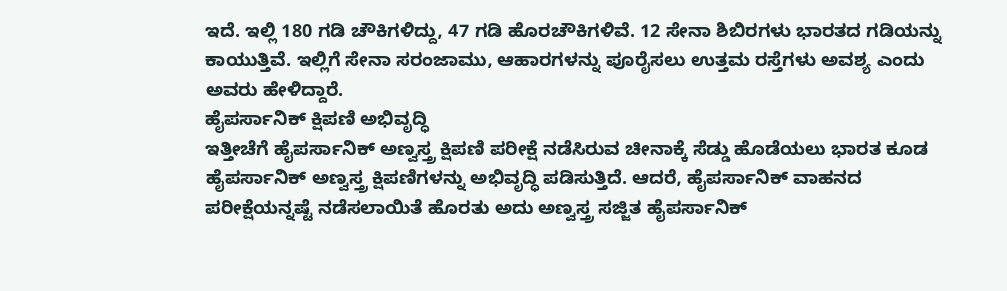ಇದೆ. ಇಲ್ಲಿ 180 ಗಡಿ ಚೌಕಿಗಳಿದ್ದು, 47 ಗಡಿ ಹೊರಚೌಕಿಗಳಿವೆ. 12 ಸೇನಾ ಶಿಬಿರಗಳು ಭಾರತದ ಗಡಿಯನ್ನು ಕಾಯುತ್ತಿವೆ. ಇಲ್ಲಿಗೆ ಸೇನಾ ಸರಂಜಾಮು, ಆಹಾರಗಳನ್ನು ಪೂರೈಸಲು ಉತ್ತಮ ರಸ್ತೆಗಳು ಅವಶ್ಯ ಎಂದು ಅವರು ಹೇಳಿದ್ದಾರೆ.
ಹೈಪರ್ಸಾನಿಕ್ ಕ್ಷಿಪಣಿ ಅಭಿವೃದ್ಧಿ
ಇತ್ತೀಚೆಗೆ ಹೈಪರ್ಸಾನಿಕ್ ಅಣ್ವಸ್ತ್ರ ಕ್ಷಿಪಣಿ ಪರೀಕ್ಷೆ ನಡೆಸಿರುವ ಚೀನಾಕ್ಕೆ ಸೆಡ್ಡು ಹೊಡೆಯಲು ಭಾರತ ಕೂಡ ಹೈಪರ್ಸಾನಿಕ್ ಅಣ್ವಸ್ತ್ರ ಕ್ಷಿಪಣಿಗಳನ್ನು ಅಭಿವೃದ್ಧಿ ಪಡಿಸುತ್ತಿದೆ. ಆದರೆ, ಹೈಪರ್ಸಾನಿಕ್ ವಾಹನದ ಪರೀಕ್ಷೆಯನ್ನಷ್ಟೆ ನಡೆಸಲಾಯಿತೆ ಹೊರತು ಅದು ಅಣ್ವಸ್ತ್ರ ಸಜ್ಜಿತ ಹೈಪರ್ಸಾನಿಕ್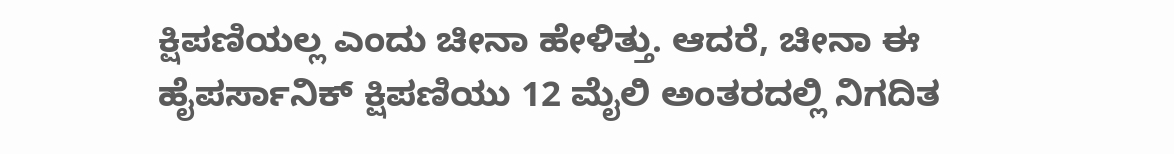ಕ್ಷಿಪಣಿಯಲ್ಲ ಎಂದು ಚೀನಾ ಹೇಳಿತ್ತು. ಆದರೆ, ಚೀನಾ ಈ ಹೈಪರ್ಸಾನಿಕ್ ಕ್ಷಿಪಣಿಯು 12 ಮೈಲಿ ಅಂತರದಲ್ಲಿ ನಿಗದಿತ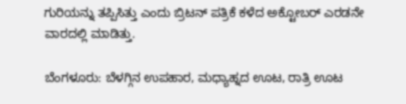ಗುರಿಯನ್ನು ತಪ್ಪಿಸಿತ್ತು ಎಂದು ಬ್ರಿಟನ್ ಪತ್ರಿಕೆ ಕಳೆದ ಅಕ್ಟೋಬರ್ ಎರಡನೇ ವಾರದಲ್ಲಿ ಮಾಡಿತ್ತು.

ಬೆಂಗಳೂರು: ಬೆಳಗ್ಗಿನ ಉಪಹಾರ, ಮಧ್ಯಾಹ್ನದ ಊಟ, ರಾತ್ರಿ ಊಟ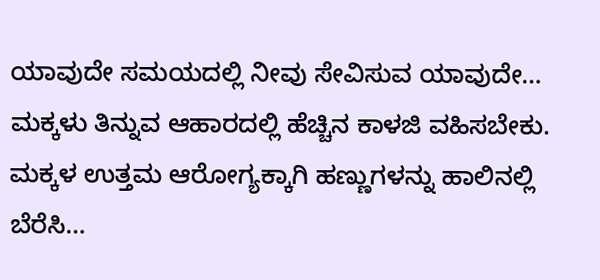ಯಾವುದೇ ಸಮಯದಲ್ಲಿ ನೀವು ಸೇವಿಸುವ ಯಾವುದೇ…
ಮಕ್ಕಳು ತಿನ್ನುವ ಆಹಾರದಲ್ಲಿ ಹೆಚ್ಚಿನ ಕಾಳಜಿ ವಹಿಸಬೇಕು. ಮಕ್ಕಳ ಉತ್ತಮ ಆರೋಗ್ಯಕ್ಕಾಗಿ ಹಣ್ಣುಗಳನ್ನು ಹಾಲಿನಲ್ಲಿ ಬೆರೆಸಿ…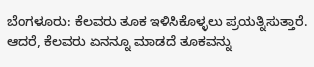ಬೆಂಗಳೂರು: ಕೆಲವರು ತೂಕ ಇಳಿಸಿಕೊಳ್ಳಲು ಪ್ರಯತ್ನಿಸುತ್ತಾರೆ. ಆದರೆ, ಕೆಲವರು ಏನನ್ನೂ ಮಾಡದೆ ತೂಕವನ್ನು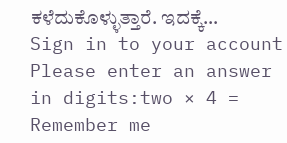ಕಳೆದುಕೊಳ್ಳುತ್ತಾರೆ. ಇದಕ್ಕೆ…
Sign in to your account
Please enter an answer in digits:two × 4 =
Remember me